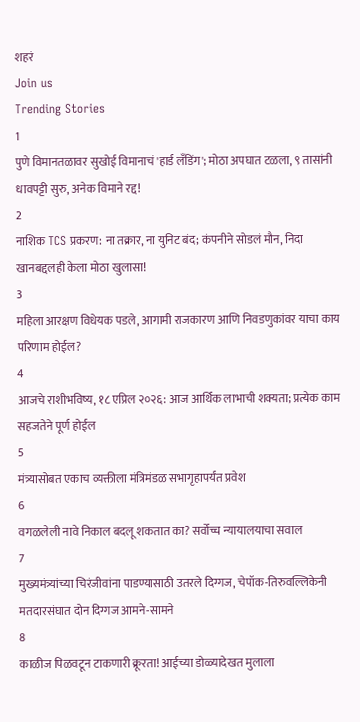शहरं
Join us
Trending Stories
1
पुणे विमानतळावर सुखोई विमानाचं 'हार्ड लँडिंग'; मोठा अपघात टळला, ९ तासांनी धावपट्टी सुरु, अनेक विमाने रद्द!
2
नाशिक TCS प्रकरण: ना तक्रार, ना युनिट बंद; कंपनीने सोडलं मौन, निदा खानबद्दलही केला मोठा खुलासा!
3
महिला आरक्षण विधेयक पडले, आगामी राजकारण आणि निवडणुकांवर याचा काय परिणाम होईल?
4
आजचे राशीभविष्य, १८ एप्रिल २०२६: आज आर्थिक लाभाची शक्यता; प्रत्येक काम सहजतेने पूर्ण होईल
5
मंत्र्यासोबत एकाच व्यक्तीला मंत्रिमंडळ सभागृहापर्यंत प्रवेश
6
वगळलेली नावे निकाल बदलू शकतात का? सर्वोच्च न्यायालयाचा सवाल
7
मुख्यमंत्र्यांच्या चिरंजीवांना पाडण्यासाठी उतरले दिग्गज, चेपॉक-तिरुवल्लिकेनी मतदारसंघात दोन दिग्गज आमने-सामने
8
काळीज पिळवटून टाकणारी क्रूरता! आईच्या डोळ्यादेखत मुलाला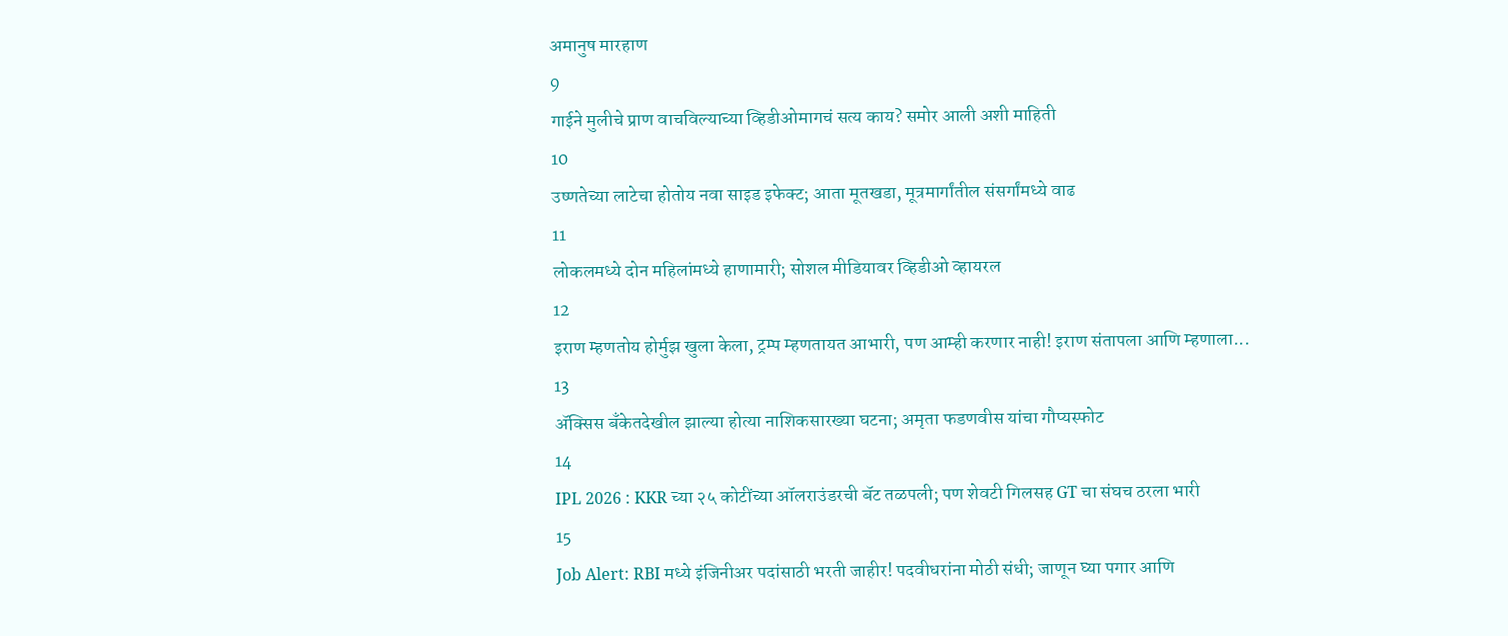अमानुष मारहाण
9
गाईने मुलीचे प्राण वाचविल्याच्या व्हिडीओमागचं सत्य काय? समोर आली अशी माहिती
10
उष्णतेच्या लाटेचा होतोय नवा साइड इफेक्ट; आता मूतखडा, मूत्रमार्गांतील संसर्गांमध्ये वाढ
11
लोकलमध्ये दोन महिलांमध्ये हाणामारी; सोशल मीडियावर व्हिडीओ व्हायरल
12
इराण म्हणतोय होर्मुझ खुला केला, ट्रम्प म्हणतायत आभारी, पण आम्ही करणार नाही! इराण संतापला आणि म्हणाला...
13
ॲक्सिस बँकेतदेखील झाल्या होत्या नाशिकसारख्या घटना; अमृता फडणवीस यांचा गौप्यस्फोट
14
IPL 2026 : KKR च्या २५ कोटींच्या ऑलराउंडरची बॅट तळपली; पण शेवटी गिलसह GT चा संघच ठरला भारी
15
Job Alert: RBI मध्ये इंजिनीअर पदांसाठी भरती जाहीर! पदवीधरांना मोठी संधी; जाणून घ्या पगार आणि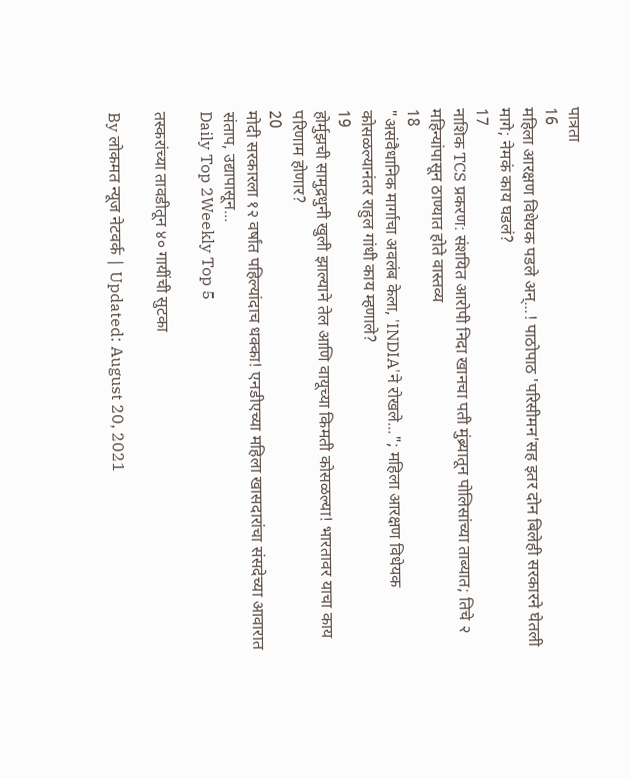पात्रता
16
महिला आरक्षण विधेयक पडले अन्...! पाठोपाठ 'परिसीमन'सह इतर दोन बिलेही सरकारने घेतली मागे; नेमकं काय घडलं?
17
नाशिक TCS प्रकरण: संशयित आरोपी निदा खानचा पती मुंब्र्यातून पोलिसांच्या ताब्यात; तिचे २ महिन्यांपासून ठाण्यात होते वास्तव्य
18
"असंवैधानिक मार्गाचा अवलंब केला, 'INDIA'ने रोखले..."; महिला आरक्षण विधेयक कोसळल्यानंतर राहुल गांधी काय म्हणाले?
19
होर्मुझची सामुद्रधुनी खुली झाल्याने तेल आणि वायूच्या किमती कोसळल्या! भारतावर याचा काय परिणाम होणार?
20
मोदी सरकारला १२ वर्षांत पहिल्यांदाच धक्का! एनडीएच्या महिला खासदारांचा संसदेच्या आवारात संताप, उद्यापासून...
Daily Top 2Weekly Top 5

तस्करांच्या तावडीतून ४० गायींची सुटका

By लोकमत न्यूज नेटवर्क | Updated: August 20, 2021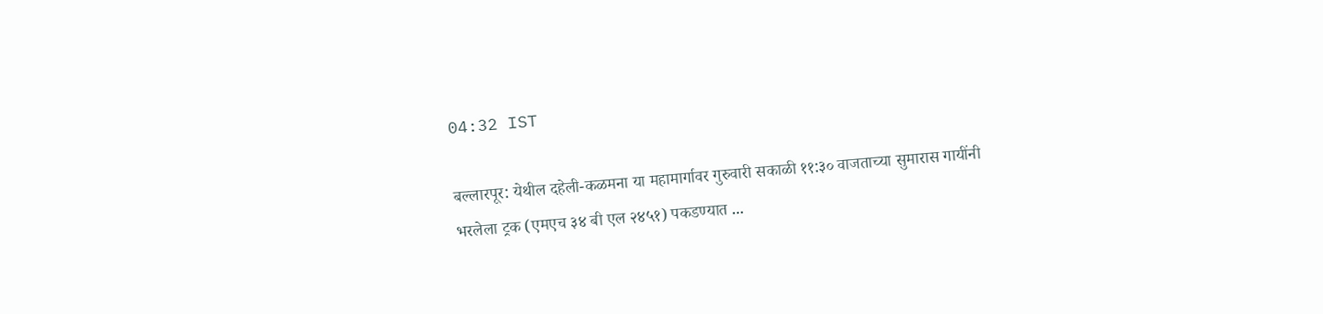04:32 IST

बल्लारपूर: येथील दहेली-कळमना या महामार्गावर गुरुवारी सकाळी ११:३० वाजताच्या सुमारास गायींनी भरलेला ट्रक (एमएच ३४ बी एल २४५१) पकडण्यात ...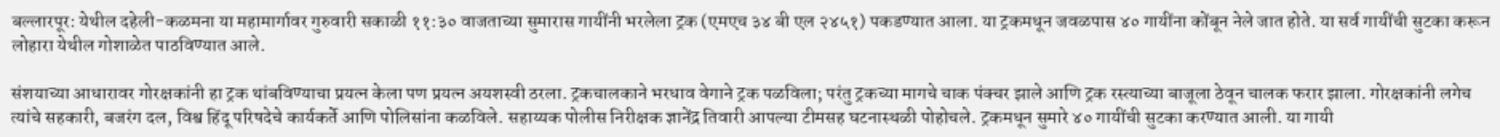बल्लारपूर: येथील दहेली-कळमना या महामार्गावर गुरुवारी सकाळी ११:३० वाजताच्या सुमारास गायींनी भरलेला ट्रक (एमएच ३४ बी एल २४५१) पकडण्यात आला. या ट्रकमधून जवळपास ४० गायींना कोंबून नेले जात होते. या सर्व गायींची सुटका करून लोहारा येथील गोशाळेत पाठविण्यात आले.

संशयाच्या आधारावर गोरक्षकांनी हा ट्रक थांबविण्याचा प्रयत्न केला पण प्रयत्न अयशस्वी ठरला. ट्रकचालकाने भरधाव वेगाने ट्रक पळविला; परंतु ट्रकच्या मागचे चाक पंक्चर झाले आणि ट्रक रस्त्याच्या बाजूला ठेवून चालक फरार झाला. गोरक्षकांनी लगेच त्यांचे सहकारी, बजरंग दल, विश्व हिंदू परिषदेचे कार्यकर्ते आणि पोलिसांना कळविले. सहाय्यक पोलीस निरीक्षक ज्ञानेंद्र तिवारी आपल्या टीमसह घटनास्थळी पोहोचले. ट्रकमधून सुमारे ४० गायींची सुटका करण्यात आली. या गायी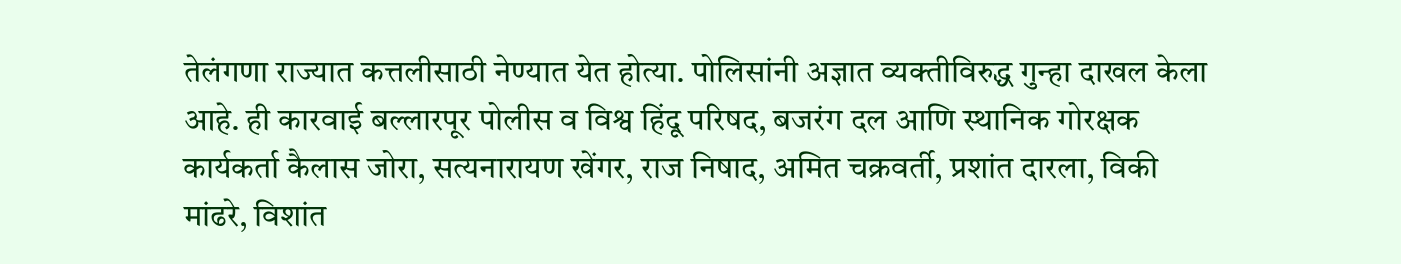तेलंगणा राज्यात कत्तलीसाठी नेण्यात येत होत्या. पोलिसांनी अज्ञात व्यक्तीविरुद्ध गुन्हा दाखल केला आहे. ही कारवाई बल्लारपूर पोलीस व विश्व हिंदू परिषद, बजरंग दल आणि स्थानिक गोरक्षक कार्यकर्ता कैलास जोरा, सत्यनारायण खेंगर, राज निषाद, अमित चक्रवर्ती, प्रशांत दारला, विकी मांढरे, विशांत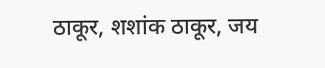ठाकूर, शशांक ठाकूर, जय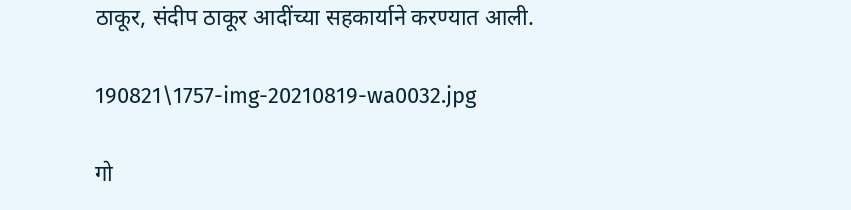ठाकूर, संदीप ठाकूर आदींच्या सहकार्याने करण्यात आली.

190821\1757-img-20210819-wa0032.jpg

गो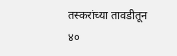तस्करांच्या तावडीतून ४०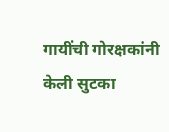गायींची गोरक्षकांनी केली सुटका